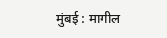मुंबई : मागील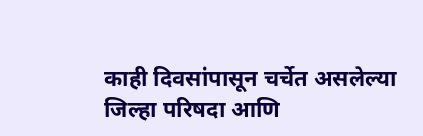काही दिवसांपासून चर्चेत असलेल्या जिल्हा परिषदा आणि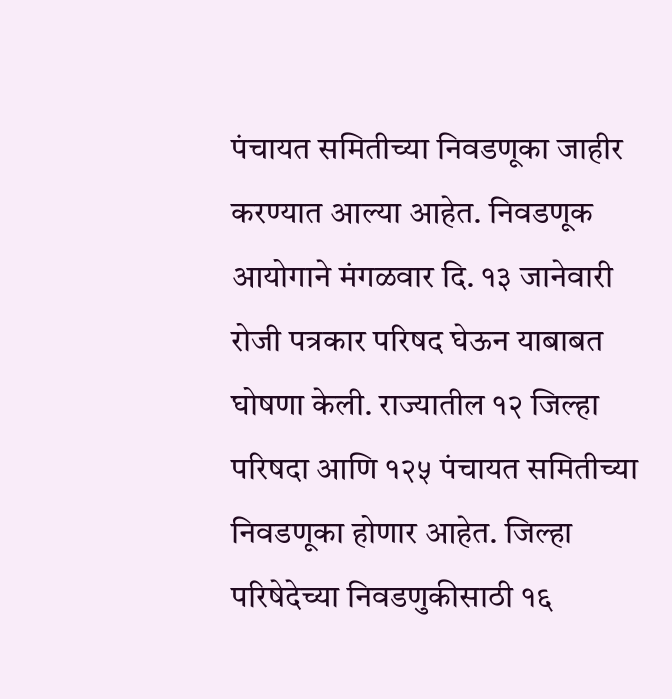पंचायत समितीच्या निवडणूका जाहीर करण्यात आल्या आहेत. निवडणूक आयोगाने मंगळवार दि. १३ जानेवारी रोजी पत्रकार परिषद घेऊन याबाबत घोषणा केली. राज्यातील १२ जिल्हा परिषदा आणि १२५ पंचायत समितीच्या निवडणूका होणार आहेत. जिल्हा परिषेदेच्या निवडणुकीसाठी १६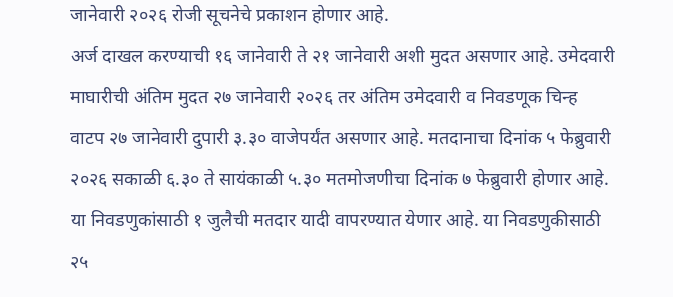जानेवारी २०२६ रोजी सूचनेचे प्रकाशन होणार आहे.
अर्ज दाखल करण्याची १६ जानेवारी ते २१ जानेवारी अशी मुदत असणार आहे. उमेदवारी माघारीची अंतिम मुदत २७ जानेवारी २०२६ तर अंतिम उमेदवारी व निवडणूक चिन्ह वाटप २७ जानेवारी दुपारी ३.३० वाजेपर्यंत असणार आहे. मतदानाचा दिनांक ५ फेब्रुवारी २०२६ सकाळी ६.३० ते सायंकाळी ५.३० मतमोजणीचा दिनांक ७ फेब्रुवारी होणार आहे.
या निवडणुकांसाठी १ जुलैची मतदार यादी वापरण्यात येणार आहे. या निवडणुकीसाठी २५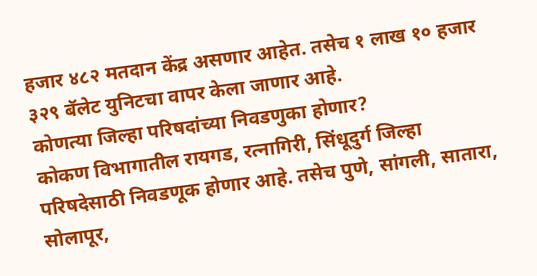हजार ४८२ मतदान केंद्र असणार आहेत. तसेच १ लाख १० हजार ३२९ बॅलेट युनिटचा वापर केला जाणार आहे.
कोणत्या जिल्हा परिषदांच्या निवडणुका होणार?
कोकण विभागातील रायगड, रत्नागिरी, सिंधूदुर्ग जिल्हा परिषदेसाठी निवडणूक होणार आहे. तसेच पुणे, सांगली, सातारा, सोलापूर,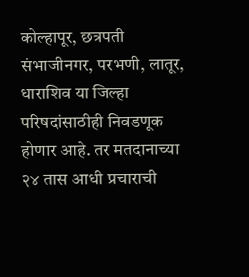कोल्हापूर, छत्रपती संभाजीनगर, परभणी, लातूर, धाराशिव या जिल्हा परिषदांसाठीही निवडणूक होणार आहे. तर मतदानाच्या २४ तास आधी प्रचाराची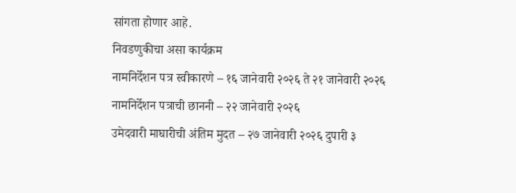सांगता होणार आहे.
निवडणुकीचा असा कार्यक्रम
नामनिर्देशन पत्र स्वीकारणे – १६ जानेवारी २०२६ ते २१ जानेवारी २०२६
नामनिर्देशन पत्राची छाननी – २२ जानेवारी २०२६
उमेदवारी माघारीची अंतिम मुदत – २७ जानेवारी २०२६ दुपारी ३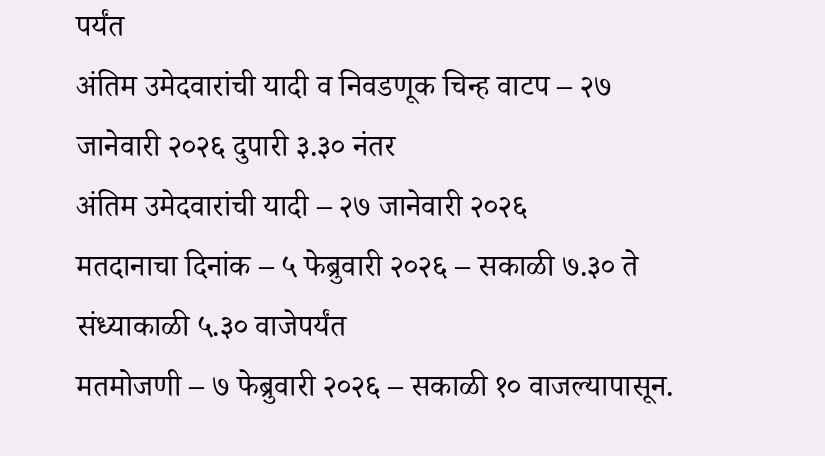पर्यंत
अंतिम उमेदवारांची यादी व निवडणूक चिन्ह वाटप – २७ जानेवारी २०२६ दुपारी ३.३० नंतर
अंतिम उमेदवारांची यादी – २७ जानेवारी २०२६
मतदानाचा दिनांक – ५ फेब्रुवारी २०२६ – सकाळी ७.३० ते संध्याकाळी ५.३० वाजेपर्यंत
मतमोजणी – ७ फेब्रुवारी २०२६ – सकाळी १० वाजल्यापासून.